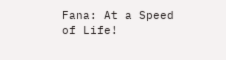Fana: At a Speed of Life!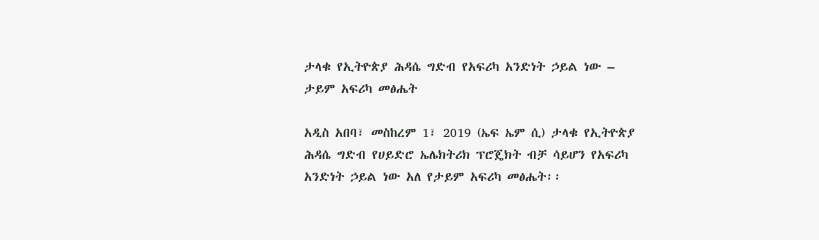ታላቁ የኢትዮጵያ ሕዳሴ ግድብ የአፍሪካ አንድነት ኃይል ነው – ታይም አፍሪካ መፅሔት

አዲስ አበባ፣ መስከረም 1፣ 2019 (ኤፍ ኤም ሲ) ታላቁ የኢትዮጵያ ሕዳሴ ግድብ የሀይድሮ ኤሌክትሪክ ፕሮጄክት ብቻ ሳይሆን የአፍሪካ አንድነት ኃይል ነው አለ የታይም አፍሪካ መፅሔት፡፡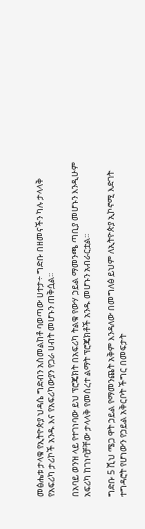መፅሔቱ ታላቁ የኢትዮጵያ ህዳሴ ግድብን አስመልከቶ ባወጣው ሀተታ÷ ግድቡ በዘመናችን ካሉ ታላላቅ የአፍሪካ ታሪኮች አንዱ እና የአፍሪካውያን የጋራ ሀብት መሆኑን ጠቅሷል፡፡

በአባይ ወንዝ ላይ የተገነባው ይህ ፕሮጄክት በአፍሪካ ትልቁ የውሃ ኃይል ማመንጫ ጣቢያ መሆኑን እንዲሁም አፍሪካ ከገነባቻቸው ታላላቅ የመሰረተ ልማት ፕሮጄክቶች አንዱ መሆኑን አብራርቷል፡፡

ግድቡ 5 ሺህ ሜጋ ዋት ኃይል የማመንጨት አቅም እንዳለው በመግለፅ ይህም ለኢትዮጵያ ኢኮኖሚ እድገት ተግዳሮት የሆነውን የኃይል አቅርቦት ችግር በመፍታት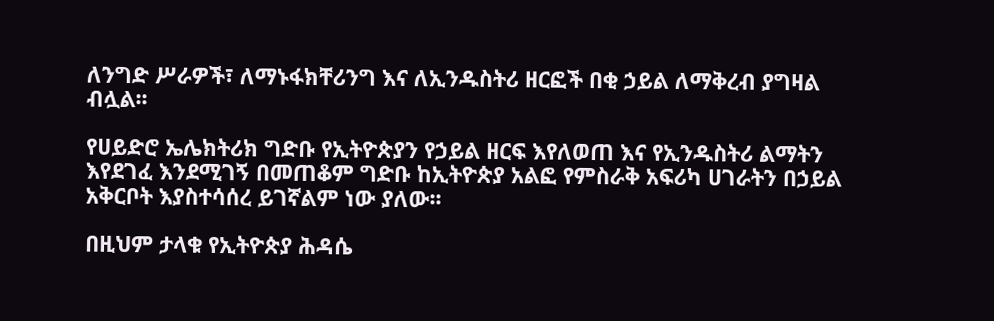ለንግድ ሥራዎች፣ ለማኑፋክቸሪንግ እና ለኢንዱስትሪ ዘርፎች በቂ ኃይል ለማቅረብ ያግዛል ብሏል፡፡

የሀይድሮ ኤሌክትሪክ ግድቡ የኢትዮጵያን የኃይል ዘርፍ እየለወጠ እና የኢንዱስትሪ ልማትን እየደገፈ እንደሚገኝ በመጠቆም ግድቡ ከኢትዮጵያ አልፎ የምስራቅ አፍሪካ ሀገራትን በኃይል አቅርቦት እያስተሳሰረ ይገኛልም ነው ያለው፡፡

በዚህም ታላቁ የኢትዮጵያ ሕዳሴ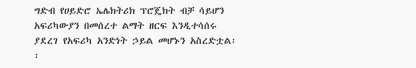ግድብ የሀይድሮ ኤሌክትሪክ ፕሮጄክት ብቻ ሳይሆን አፍሪካውያን በመሰረተ ልማት ዘርፍ እንዲተሳሰሩ ያደረገ የአፍሪካ አንድነት ኃይል መሆኑን አስረድቷል፡፡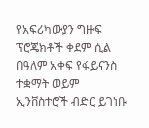የአፍሪካውያን ግዙፍ ፕሮጄክቶች ቀደም ሲል በዓለም አቀፍ የፋይናንስ ተቋማት ወይም ኢንቨስተሮች ብድር ይገነቡ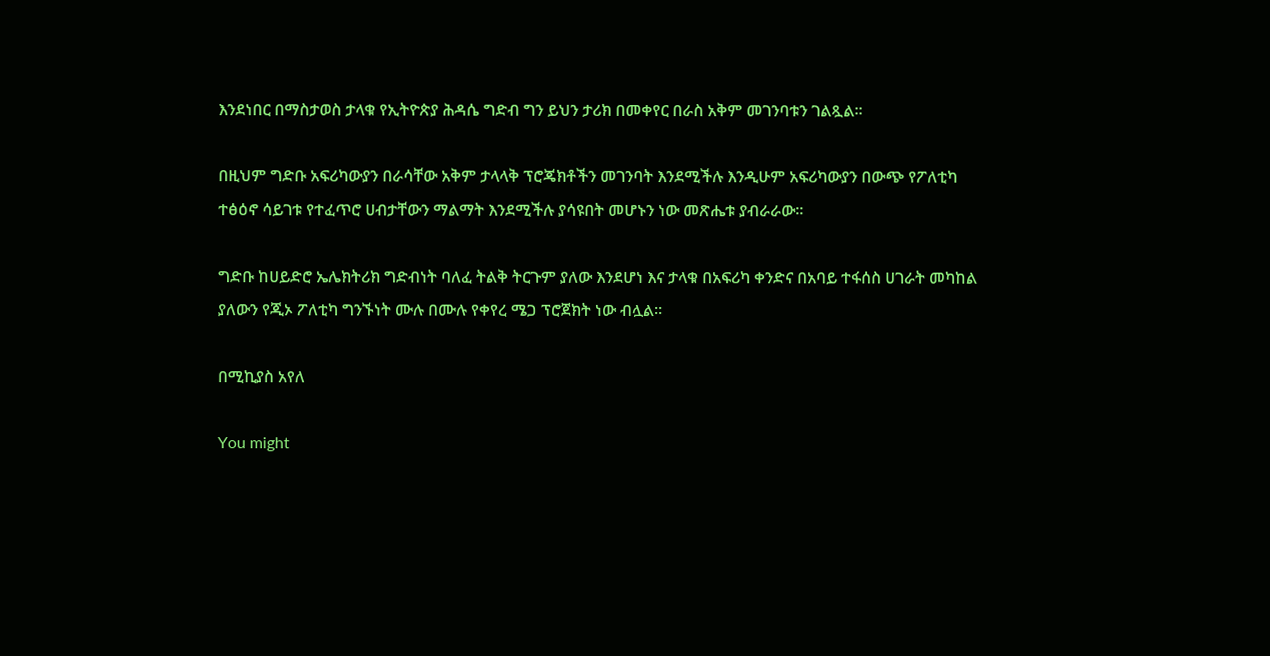እንደነበር በማስታወስ ታላቁ የኢትዮጵያ ሕዳሴ ግድብ ግን ይህን ታሪክ በመቀየር በራስ አቅም መገንባቱን ገልጿል፡፡

በዚህም ግድቡ አፍሪካውያን በራሳቸው አቅም ታላላቅ ፕሮጄክቶችን መገንባት እንደሚችሉ እንዲሁም አፍሪካውያን በውጭ የፖለቲካ ተፅዕኖ ሳይገቱ የተፈጥሮ ሀብታቸውን ማልማት እንደሚችሉ ያሳዩበት መሆኑን ነው መጽሔቱ ያብራራው፡፡

ግድቡ ከሀይድሮ ኤሌክትሪክ ግድብነት ባለፈ ትልቅ ትርጉም ያለው እንደሆነ እና ታላቁ በአፍሪካ ቀንድና በአባይ ተፋሰስ ሀገራት መካከል ያለውን የጂኦ ፖለቲካ ግንኙነት ሙሉ በሙሉ የቀየረ ሜጋ ፕሮጀክት ነው ብሏል።

በሚኪያስ አየለ

You might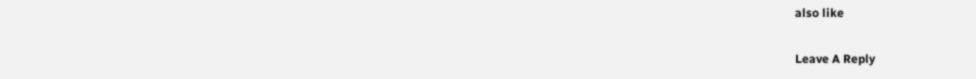also like

Leave A Reply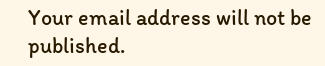Your email address will not be published.